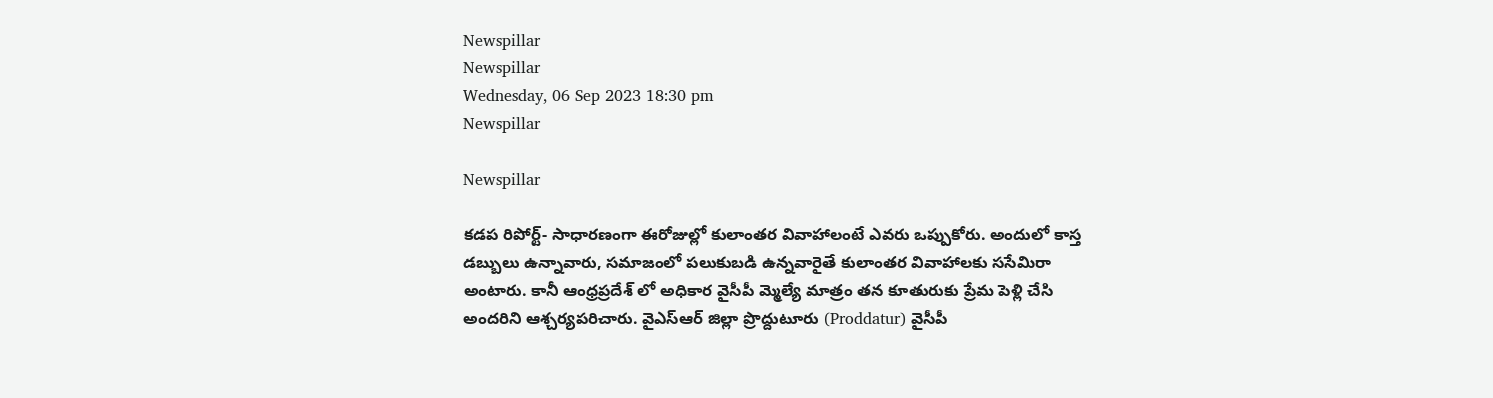Newspillar
Newspillar
Wednesday, 06 Sep 2023 18:30 pm
Newspillar

Newspillar

కడప రిపోర్ట్- సాధారణంగా ఈరోజుల్లో కులాంతర వివాహాలంటే ఎవరు ఒప్పుకోరు. అందులో కాస్త డబ్బులు ఉన్నావారు, సమాజంలో పలుకుబడి ఉన్నవారైతే కులాంతర వివాహాలకు ససేమిరా అంటారు. కానీ ఆంధ్రప్రదేశ్ లో అధికార వైసీపీ మ్మెల్యే మాత్రం తన కూతురుకు ప్రేమ పెళ్లి చేసి అందరిని ఆశ్చర్యపరిచారు. వైఎస్‌ఆర్‌ జిల్లా ప్రొద్దుటూరు (Proddatur) వైసీపీ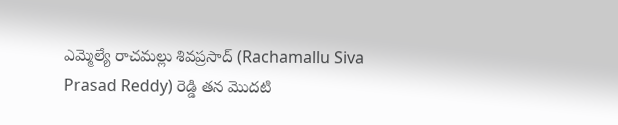ఎమ్మెల్యే రాచమల్లు శివప్రసాద్‌ (Rachamallu Siva Prasad Reddy) రెడ్డి తన మొదటి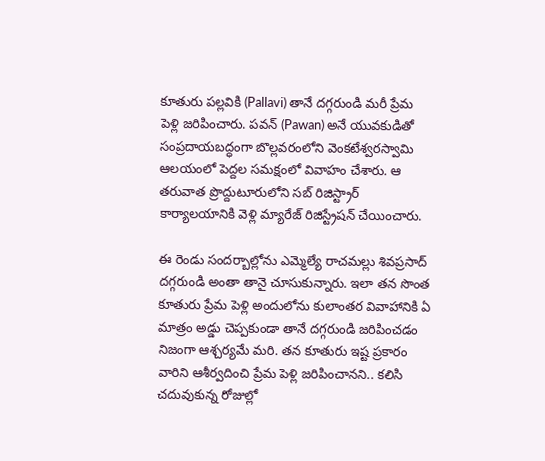కూతురు పల్లవికి (Pallavi) తానే దగ్గరుండి మరీ ప్రేమ పెళ్లి జరిపించారు. పవన్‌ (Pawan) అనే యువకుడితో సంప్రదాయబద్ధంగా బొల్లవరంలోని వెంకటేశ్వరస్వామి ఆలయంలో పెద్దల సమక్షంలో వివాహం చేశారు. ఆ తరువాత ప్రొద్దుటూరులోని సబ్‌ రిజిస్ట్రార్‌ కార్యాలయానికి వెళ్లి మ్యారేజ్‌ రిజిస్ట్రేషన్‌ చేయించారు.

ఈ రెండు సందర్బాల్లోను ఎమ్మెల్యే రాచమల్లు శివప్రసాద్ దగ్గరుండి అంతా తానై చూసుకున్నారు. ఇలా తన సొంత కూతురు ప్రేమ పెళ్లి అందులోను కులాంతర వివాహానికి ఏ మాత్రం అడ్డు చెప్పకుండా తానే దగ్గరుండి జరిపించడం నిజంగా ఆశ్చర్యమే మరి. తన కూతురు ఇష్ట ప్రకారం వారిని ఆశీర్వదించి ప్రేమ పెళ్లి జరిపించానని.. కలిసి చదువుకున్న రోజుల్లో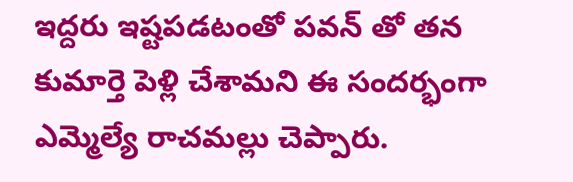ఇద్దరు ఇష్టపడటంతో పవన్‌ తో తన కుమార్తె పెళ్లి చేశామని ఈ సందర్భంగా ఎమ్మెల్యే రాచమల్లు చెప్పారు.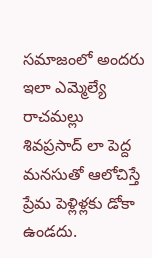సమాజంలో అందరు ఇలా ఎమ్మెల్యే రాచమల్లు శివప్రసాద్ లా పెద్ద మనసుతో ఆలోచిస్తే ప్రేమ పెళ్లిళ్లకు డోకా ఉండదు.